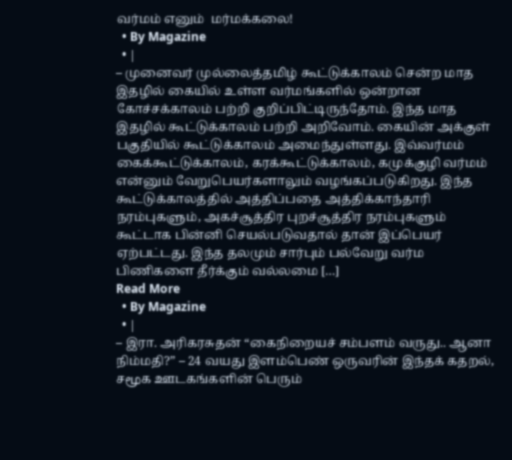வர்மம் எனும்  மர்மக்கலை!
  • By Magazine
  • |
– முனைவர் முல்லைத்தமிழ் கூட்டுக்காலம் சென்ற மாத இதழில் கையில் உள்ள வர்மங்களில் ஒன்றான கோச்சக்காலம் பற்றி குறிப்பிட்டிருந்தோம். இந்த மாத இதழில் கூட்டுக்காலம் பற்றி அறிவோம். கையின் அக்குள் பகுதியில் கூட்டுக்காலம் அமைந்துள்ளது. இவ்வர்மம்  கைக்கூட்டுக்காலம், கரக்கூட்டுக்காலம், கமுக்குழி வர்மம் என்னும் வேறுபெயர்களாலும் வழங்கப்படுகிறது. இந்த கூட்டுக்காலத்தில் அத்திப்பதை அத்திக்காந்தாரி நரம்புகளும், அகச்சூத்திர புறச்சூத்திர நரம்புகளும் கூட்டாக பின்னி செயல்படுவதால் தான் இப்பெயர் ஏற்பட்டது. இந்த தலமும் சார்பும் பல்வேறு வர்ம பிணிகளை தீர்க்கும் வல்லமை […]
Read More
  • By Magazine
  • |
– இரா. அரிகரசுதன் “கைநிறையச் சம்பளம் வருது.. ஆனா நிம்மதி?” – 24 வயது இளம்பெண் ஒருவரின் இந்தக் கதறல்,  சமூக ஊடகங்களின் பெரும்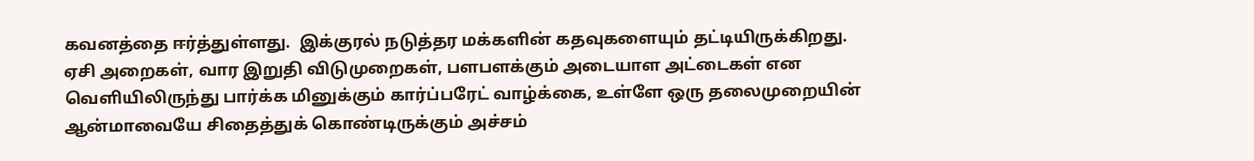கவனத்தை ஈர்த்துள்ளது.  இக்குரல் நடுத்தர மக்களின் கதவுகளையும் தட்டியிருக்கிறது. ஏசி அறைகள், வார இறுதி விடுமுறைகள், பளபளக்கும் அடையாள அட்டைகள் என வெளியிலிருந்து பார்க்க மினுக்கும் கார்ப்பரேட் வாழ்க்கை, உள்ளே ஒரு தலைமுறையின் ஆன்மாவையே சிதைத்துக் கொண்டிருக்கும் அச்சம்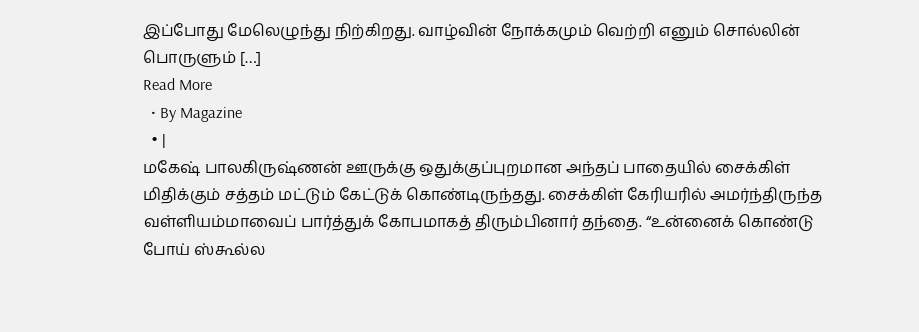இப்போது மேலெழுந்து நிற்கிறது. வாழ்வின் நோக்கமும் வெற்றி எனும் சொல்லின் பொருளும் […]
Read More
  • By Magazine
  • |
மகேஷ் பாலகிருஷ்ணன் ஊருக்கு ஒதுக்குப்புறமான அந்தப் பாதையில் சைக்கிள் மிதிக்கும் சத்தம் மட்டும் கேட்டுக் கொண்டிருந்தது. சைக்கிள் கேரியரில் அமர்ந்திருந்த வள்ளியம்மாவைப் பார்த்துக் கோபமாகத் திரும்பினார் தந்தை. “உன்னைக் கொண்டு போய் ஸ்கூல்ல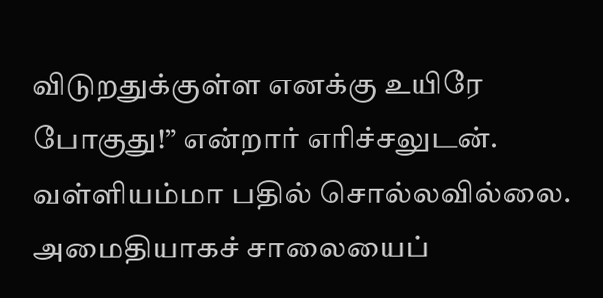விடுறதுக்குள்ள எனக்கு உயிரே போகுது!” என்றார் எரிச்சலுடன். வள்ளியம்மா பதில் சொல்லவில்லை. அமைதியாகச் சாலையைப்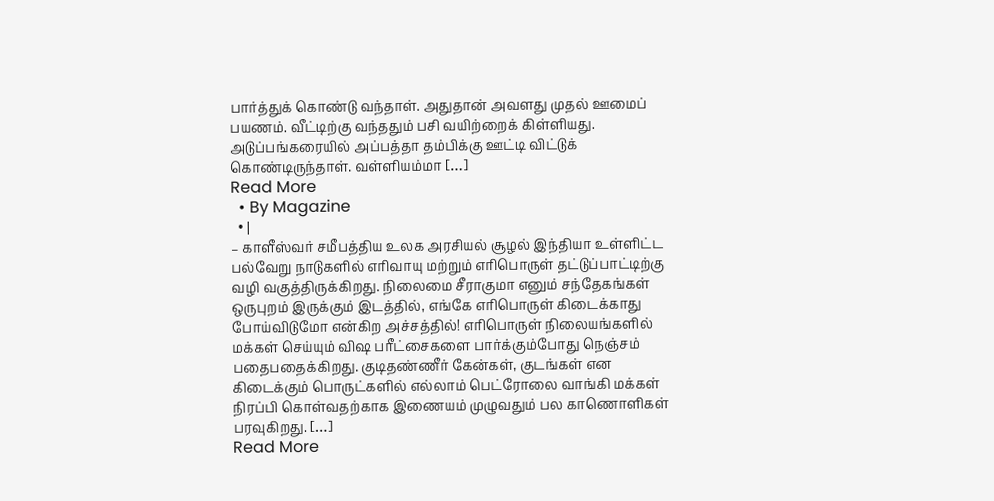பார்த்துக் கொண்டு வந்தாள். அதுதான் அவளது முதல் ஊமைப் பயணம். வீட்டிற்கு வந்ததும் பசி வயிற்றைக் கிள்ளியது. அடுப்பங்கரையில் அப்பத்தா தம்பிக்கு ஊட்டி விட்டுக் கொண்டிருந்தாள். வள்ளியம்மா […]
Read More
  • By Magazine
  • |
– காளீஸ்வர் சமீபத்திய உலக அரசியல் சூழல் இந்தியா உள்ளிட்ட பல்வேறு நாடுகளில் எரிவாயு மற்றும் எரிபொருள் தட்டுப்பாட்டிற்கு வழி வகுத்திருக்கிறது. நிலைமை சீராகுமா எனும் சந்தேகங்கள் ஒருபுறம் இருக்கும் இடத்தில், எங்கே எரிபொருள் கிடைக்காது போய்விடுமோ என்கிற அச்சத்தில்! எரிபொருள் நிலையங்களில் மக்கள் செய்யும் விஷ பரீட்சைகளை பார்க்கும்போது நெஞ்சம் பதைபதைக்கிறது. குடிதண்ணீர் கேன்கள், குடங்கள் என கிடைக்கும் பொருட்களில் எல்லாம் பெட்ரோலை வாங்கி மக்கள் நிரப்பி கொள்வதற்காக இணையம் முழுவதும் பல காணொளிகள் பரவுகிறது. […]
Read More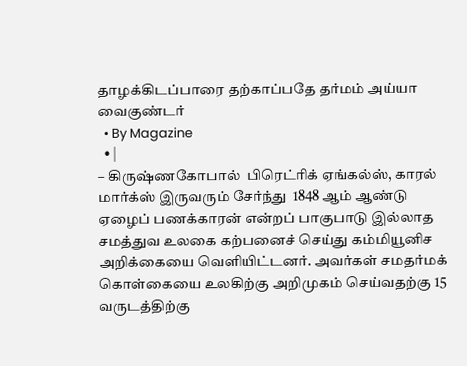தாழக்கிடப்பாரை தற்காப்பதே தர்மம் அய்யா வைகுண்டர்
  • By Magazine
  • |
– கிருஷ்ணகோபால்  பிரெட்ரிக் ஏங்கல்ஸ், காரல் மார்க்ஸ் இருவரும் சேர்ந்து  1848 ஆம் ஆண்டு ஏழைப் பணக்காரன் என்றப் பாகுபாடு இல்லாத சமத்துவ உலகை கற்பனைச் செய்து கம்மியூனிச அறிக்கையை வெளியிட்டனர். அவர்கள் சமதர்மக் கொள்கையை உலகிற்கு அறிமுகம் செய்வதற்கு 15  வருடத்திற்கு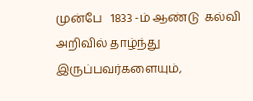முன்பே   1833 -ம் ஆண்டு  கல்வி  அறிவில் தாழ்ந்து இருப்பவர்களையும்,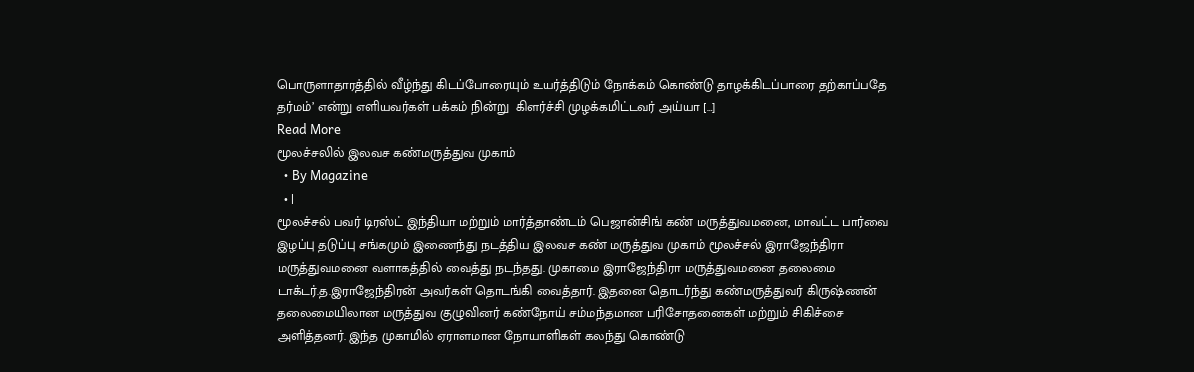பொருளாதாரத்தில் வீழ்ந்து கிடப்போரையும் உயர்த்திடும் நோக்கம் கொண்டு தாழக்கிடப்பாரை தற்காப்பதே தர்மம்’ என்று எளியவர்கள் பக்கம் நின்று  கிளர்ச்சி முழக்கமிட்டவர் அய்யா […]
Read More
மூலச்சலில் இலவச கண்மருத்துவ முகாம்
  • By Magazine
  • |
மூலச்சல் பவர் டிரஸ்ட் இந்தியா மற்றும் மார்த்தாண்டம் பெஜான்சிங் கண் மருத்துவமனை, மாவட்ட பார்வை இழப்பு தடுப்பு சங்கமும் இணைந்து நடத்திய இலவச கண் மருத்துவ முகாம் மூலச்சல் இராஜேந்திரா மருத்துவமனை வளாகத்தில் வைத்து நடந்தது. முகாமை இராஜேந்திரா மருத்துவமனை தலைமை டாக்டர்.த.இராஜேந்திரன் அவர்கள் தொடங்கி வைத்தார். இதனை தொடர்ந்து கண்மருத்துவர் கிருஷ்ணன் தலைமையிலான மருத்துவ குழுவினர் கண்நோய் சம்மந்தமான பரிசோதனைகள் மற்றும் சிகிச்சை அளித்தனர். இந்த முகாமில் ஏராளமான நோயாளிகள் கலந்து கொண்டு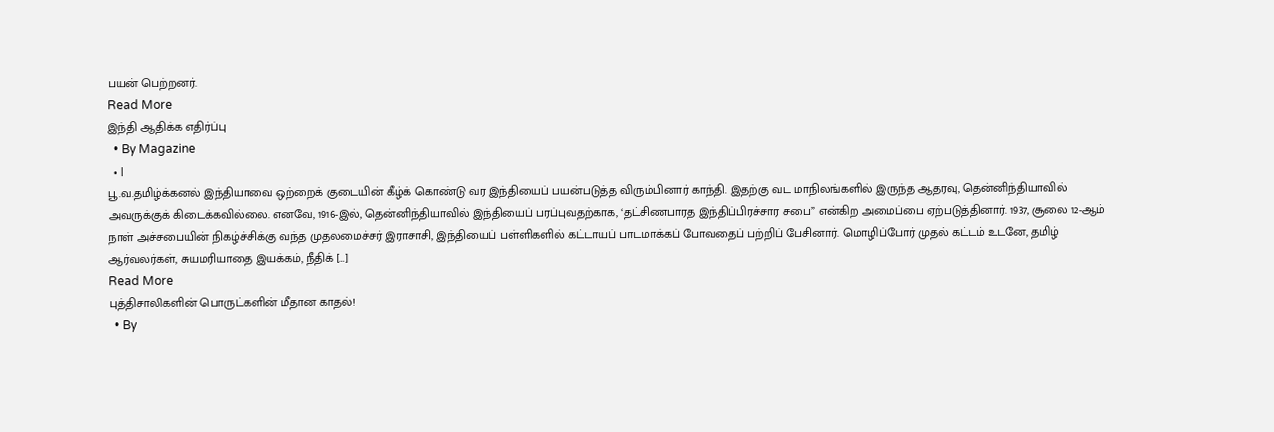பயன் பெற்றனர்.
Read More
இந்தி ஆதிக்க எதிர்ப்பு
  • By Magazine
  • |
பூ.வ.தமிழ்க்கனல் இந்தியாவை ஒற்றைக் குடையின் கீழ்க் கொண்டு வர இந்தியைப் பயன்படுத்த விரும்பினார் காந்தி. இதற்கு வட மாநிலங்களில் இருந்த ஆதரவு, தென்னிந்தியாவில் அவருக்குக் கிடைக்கவில்லை. எனவே, 1916-இல், தென்னிந்தியாவில் இந்தியைப் பரப்புவதற்காக, ‘தட்சிணபாரத இந்திப்பிரச்சார சபை” என்கிற அமைப்பை ஏற்படுத்தினார். 1937, சூலை 12-ஆம் நாள் அச்சபையின் நிகழ்ச்சிக்கு வந்த முதலமைச்சர் இராசாசி, இந்தியைப் பள்ளிகளில் கட்டாயப் பாடமாக்கப் போவதைப் பற்றிப் பேசினார். மொழிப்போர் முதல் கட்டம் உடனே, தமிழ் ஆர்வலர்கள், சுயமரியாதை இயக்கம், நீதிக் […]
Read More
புத்திசாலிகளின் பொருட்களின் மீதான காதல்!
  • By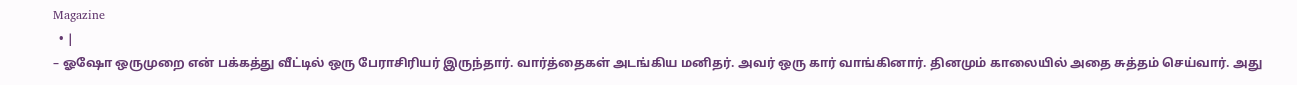Magazine
  • |
– ஓஷோ ஒருமுறை என் பக்கத்து வீட்டில் ஒரு பேராசிரியர் இருந்தார். வார்த்தைகள் அடங்கிய மனிதர். அவர் ஒரு கார் வாங்கினார். தினமும் காலையில் அதை சுத்தம் செய்வார். அது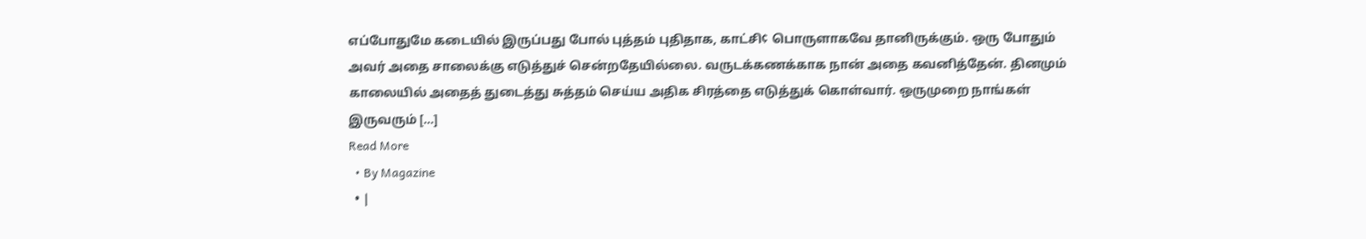எப்போதுமே கடையில் இருப்பது போல் புத்தம் புதிதாக, காட்சி¢ பொருளாகவே தானிருக்கும். ஒரு போதும் அவர் அதை சாலைக்கு எடுத்துச் சென்றதேயில்லை. வருடக்கணக்காக நான் அதை கவனித்தேன். தினமும் காலையில் அதைத் துடைத்து சுத்தம் செய்ய அதிக சிரத்தை எடுத்துக் கொள்வார். ஒருமுறை நாங்கள் இருவரும் […]
Read More
  • By Magazine
  • |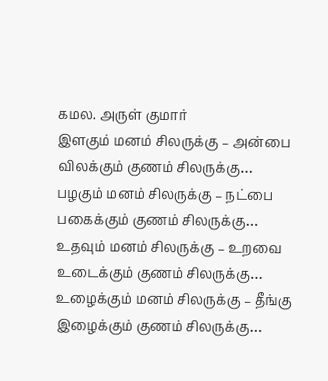கமல. அருள் குமார்                                          இளகும் மனம் சிலருக்கு – அன்பை விலக்கும் குணம் சிலருக்கு… பழகும் மனம் சிலருக்கு – நட்பை பகைக்கும் குணம் சிலருக்கு… உதவும் மனம் சிலருக்கு – உறவை உடைக்கும் குணம் சிலருக்கு… உழைக்கும் மனம் சிலருக்கு – தீங்கு இழைக்கும் குணம் சிலருக்கு…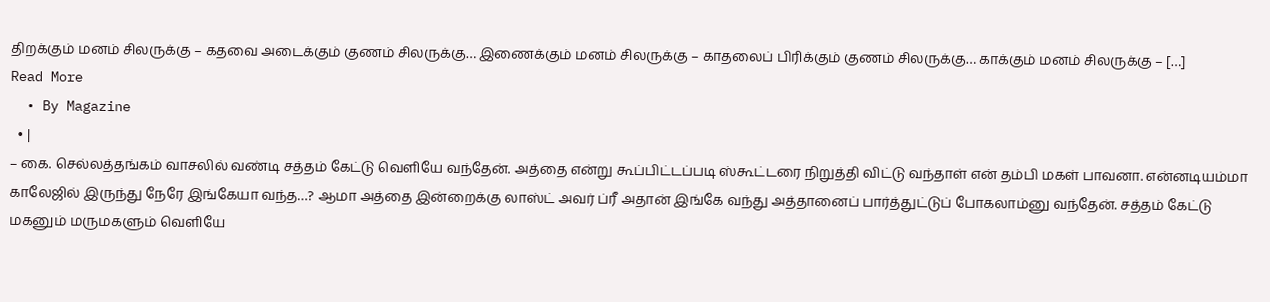திறக்கும் மனம் சிலருக்கு – கதவை அடைக்கும் குணம் சிலருக்கு… இணைக்கும் மனம் சிலருக்கு – காதலைப் பிரிக்கும் குணம் சிலருக்கு… காக்கும் மனம் சிலருக்கு – […]
Read More
  • By Magazine
  • |
– கை. செல்லத்தங்கம் வாசலில் வண்டி சத்தம் கேட்டு வெளியே வந்தேன். அத்தை என்று கூப்பிட்டப்படி ஸ்கூட்டரை நிறுத்தி விட்டு வந்தாள் என் தம்பி மகள் பாவனா. என்னடியம்மா காலேஜில் இருந்து நேரே இங்கேயா வந்த…? ஆமா அத்தை இன்றைக்கு லாஸ்ட் அவர் ப்ரீ அதான் இங்கே வந்து அத்தானைப் பார்த்துட்டுப் போகலாம்னு வந்தேன். சத்தம் கேட்டு மகனும் மருமகளும் வெளியே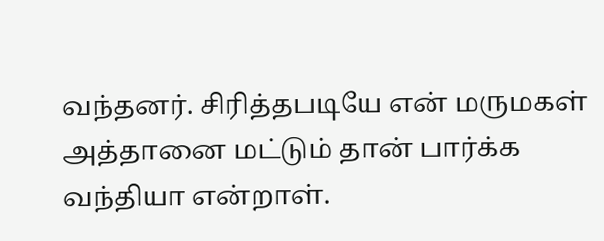வந்தனர். சிரித்தபடியே என் மருமகள் அத்தானை மட்டும் தான் பார்க்க வந்தியா என்றாள்.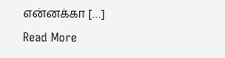என்னக்கா […]
Read More